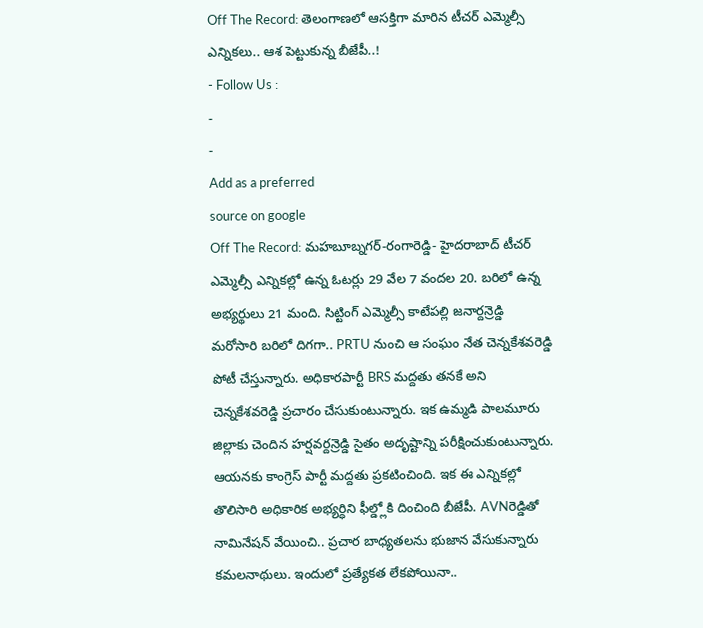Off The Record: తెలంగాణలో ఆసక్తిగా మారిన టీచర్ ఎమ్మెల్సీ ఎన్నికలు.. ఆశ పెట్టుకున్న బీజేపీ..!
- Follow Us :
-
-
Add as a preferred
source on google
Off The Record: మహబూబ్నగర్-రంగారెడ్డి- హైదరాబాద్ టీచర్ ఎమ్మెల్సీ ఎన్నికల్లో ఉన్న ఓటర్లు 29 వేల 7 వందల 20. బరిలో ఉన్న అభ్యర్థులు 21 మంది. సిట్టింగ్ ఎమ్మెల్సీ కాటేపల్లి జనార్దన్రెడ్డి మరోసారి బరిలో దిగగా.. PRTU నుంచి ఆ సంఘం నేత చెన్నకేశవరెడ్డి పోటీ చేస్తున్నారు. అధికారపార్టీ BRS మద్దతు తనకే అని చెన్నకేశవరెడ్డి ప్రచారం చేసుకుంటున్నారు. ఇక ఉమ్మడి పాలమూరు జిల్లాకు చెందిన హర్షవర్దన్రెడ్డి సైతం అదృష్టాన్ని పరీక్షించుకుంటున్నారు. ఆయనకు కాంగ్రెస్ పార్టీ మద్దతు ప్రకటించింది. ఇక ఈ ఎన్నికల్లో తొలిసారి అధికారిక అభ్యర్ధిని ఫీల్డ్లోకి దించింది బీజేపీ. AVNరెడ్డితో నామినేషన్ వేయించి.. ప్రచార బాధ్యతలను భుజాన వేసుకున్నారు కమలనాథులు. ఇందులో ప్రత్యేకత లేకపోయినా..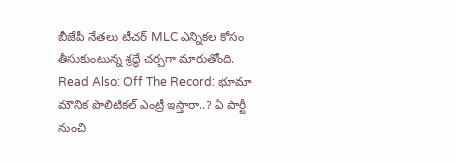బీజేపీ నేతలు టీచర్ MLC ఎన్నికల కోసం తీసుకుంటున్న శ్రద్ధే చర్చగా మారుతోంది.
Read Also: Off The Record: భూమా మౌనిక పొలిటికల్ ఎంట్రీ ఇస్తారా..? ఏ పార్టీ నుంచి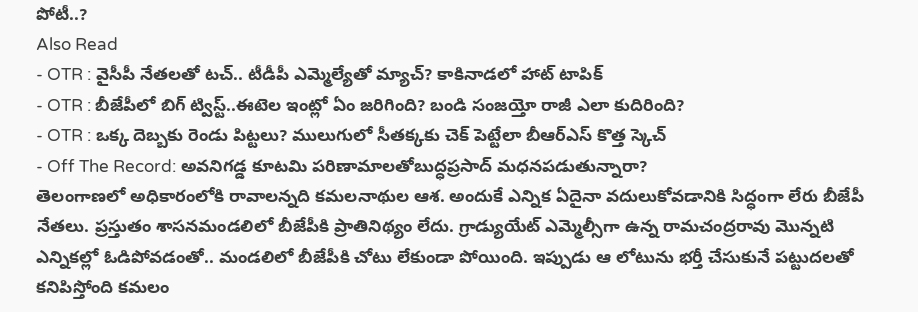పోటీ..?
Also Read
- OTR : వైసీపీ నేతలతో టచ్.. టీడీపీ ఎమ్మెల్యేతో మ్యాచ్? కాకినాడలో హాట్ టాపిక్
- OTR : బీజేపీలో బిగ్ ట్విస్ట్..ఈటెల ఇంట్లో ఏం జరిగింది? బండి సంజయ్తో రాజీ ఎలా కుదిరింది?
- OTR : ఒక్క దెబ్బకు రెండు పిట్టలు? ములుగులో సీతక్కకు చెక్ పెట్టేలా బీఆర్ఎస్ కొత్త స్కెచ్
- Off The Record: అవనిగడ్డ కూటమి పరిణామాలతోబుద్ధప్రసాద్ మధనపడుతున్నారా?
తెలంగాణలో అధికారంలోకి రావాలన్నది కమలనాథుల ఆశ. అందుకే ఎన్నిక ఏదైనా వదులుకోవడానికి సిద్ధంగా లేరు బీజేపీ నేతలు. ప్రస్తుతం శాసనమండలిలో బీజేపీకి ప్రాతినిథ్యం లేదు. గ్రాడ్యుయేట్ ఎమ్మెల్సీగా ఉన్న రామచంద్రరావు మొన్నటి ఎన్నికల్లో ఓడిపోవడంతో.. మండలిలో బీజేపీకి చోటు లేకుండా పోయింది. ఇప్పుడు ఆ లోటును భర్తీ చేసుకునే పట్టుదలతో కనిపిస్తోంది కమలం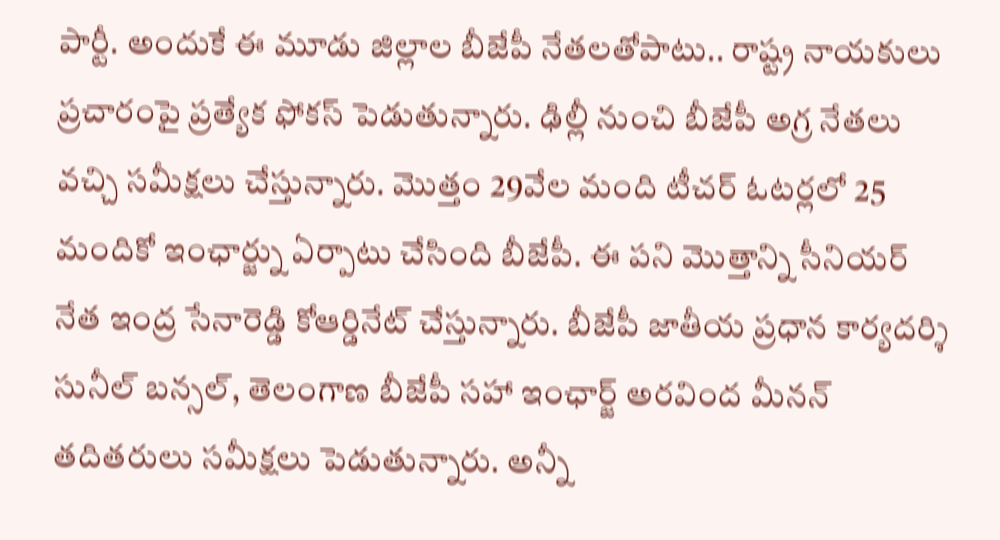పార్టీ. అందుకే ఈ మూడు జిల్లాల బీజేపీ నేతలతోపాటు.. రాష్ట్ర నాయకులు ప్రచారంపై ప్రత్యేక ఫోకస్ పెడుతున్నారు. ఢిల్లీ నుంచి బీజేపీ అగ్ర నేతలు వచ్చి సమీక్షలు చేస్తున్నారు. మొత్తం 29వేల మంది టీచర్ ఓటర్లలో 25 మందికో ఇంఛార్జ్ను ఏర్పాటు చేసింది బీజేపీ. ఈ పని మొత్తాన్ని సీనియర్ నేత ఇంద్ర సేనారెడ్డి కోఆర్డినేట్ చేస్తున్నారు. బీజేపీ జాతీయ ప్రధాన కార్యదర్శి సునీల్ బన్సల్, తెలంగాణ బీజేపీ సహా ఇంఛార్జ్ అరవింద మీనన్ తదితరులు సమీక్షలు పెడుతున్నారు. అన్నీ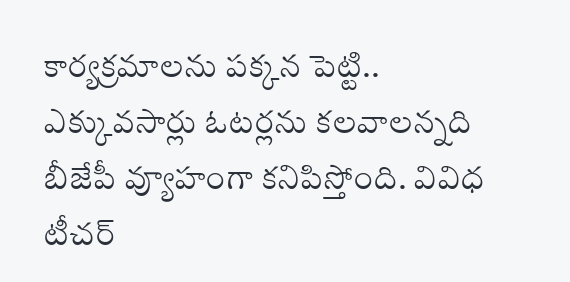కార్యక్రమాలను పక్కన పెట్టి.. ఎక్కువసార్లు ఓటర్లను కలవాలన్నది బీజేపీ వ్యూహంగా కనిపిస్తోంది. వివిధ టీచర్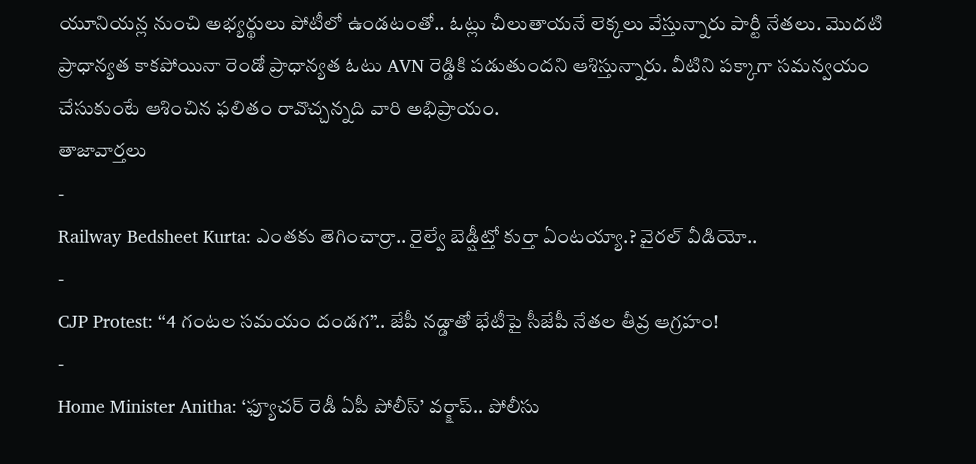యూనియన్ల నుంచి అభ్యర్థులు పోటీలో ఉండటంతో.. ఓట్లు చీలుతాయనే లెక్కలు వేస్తున్నారు పార్టీ నేతలు. మొదటి ప్రాధాన్యత కాకపోయినా రెండో ప్రాధాన్యత ఓటు AVN రెడ్డికి పడుతుందని ఆశిస్తున్నారు. వీటిని పక్కాగా సమన్వయం చేసుకుంటే ఆశించిన ఫలితం రావొచ్చన్నది వారి అభిప్రాయం.
తాజావార్తలు
-
Railway Bedsheet Kurta: ఎంతకు తెగించార్రా.. రైల్వే బెడ్షీట్తో కుర్తా ఏంటయ్యా.? వైరల్ వీడియో..
-
CJP Protest: “4 గంటల సమయం దండగ”.. జేపీ నడ్డాతో భేటీపై సీజేపీ నేతల తీవ్ర ఆగ్రహం!
-
Home Minister Anitha: ‘ఫ్యూచర్ రెడీ ఏపీ పోలీస్’ వర్క్షాప్.. పోలీసు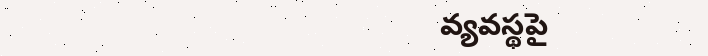వ్యవస్థపై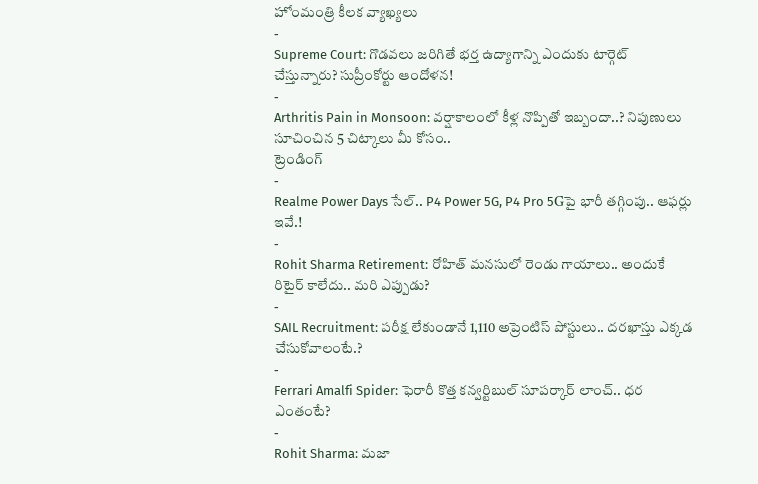హోంమంత్రి కీలక వ్యాఖ్యలు
-
Supreme Court: గొడవలు జరిగితే భర్త ఉద్యాగాన్ని ఎందుకు టార్గెట్ చేస్తున్నారు? సుప్రీంకోర్టు ఆందోళన!
-
Arthritis Pain in Monsoon: వర్షాకాలంలో కీళ్ల నొప్పితో ఇబ్బందా..? నిపుణులు సూచించిన 5 చిట్కాలు మీ కోసం..
ట్రెండింగ్
-
Realme Power Days సేల్.. P4 Power 5G, P4 Pro 5Gపై భారీ తగ్గింపు.. ఆఫర్లు ఇవే.!
-
Rohit Sharma Retirement: రోహిత్ మనసులో రెండు గాయాలు.. అందుకే రిటైర్ కాలేదు.. మరి ఎప్పుడు?
-
SAIL Recruitment: పరీక్ష లేకుండానే 1,110 అప్రెంటిస్ పోస్టులు.. దరఖాస్తు ఎక్కడ చేసుకోవాలంటే.?
-
Ferrari Amalfi Spider: ఫెరారీ కొత్త కన్వర్టిబుల్ సూపర్కార్ లాంచ్.. ధర ఎంతంటే?
-
Rohit Sharma: మజా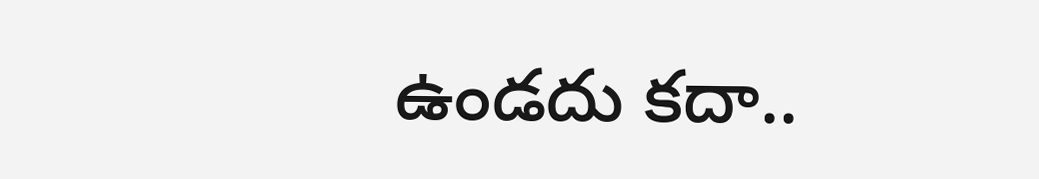ఉండదు కదా..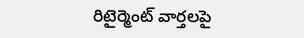రిటైర్మెంట్ వార్తలపై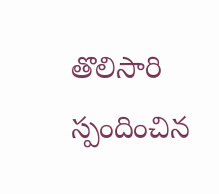తొలిసారి స్పందించిన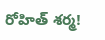రోహిత్ శర్మ!